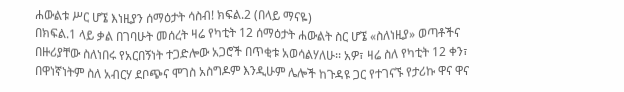ሐውልቱ ሥር ሆኜ እነዚያን ሰማዕታት ሳስብ! ክፍል.2 (በላይ ማናዬ)
በክፍል.1 ላይ ቃል በገባሁት መሰረት ዛሬ የካቲት 12 ሰማዕታት ሐውልት ስር ሆኜ «ስለነዚያ» ወጣቶችና በዙሪያቸው ስለነበሩ የአርበኝነት ተጋድሎው አጋሮች በጥቂቱ አወሳልሃለሁ፡፡ አዎ፣ ዛሬ ስለ የካቲት 12 ቀን፣ በዋነኛነትም ስለ አብርሃ ደቦጭና ሞገስ አስግዶም እንዲሁም ሌሎች ከጉዳዩ ጋር የተገናኙ የታሪኩ ዋና ዋና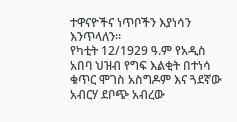ተዋናዮችና ነጥቦችን እያነሳን እንጥላለን፡፡
የካቲት 12/1929 ዓ.ም የአዲስ አበባ ህዝብ የግፍ እልቂት በተነሳ ቁጥር ሞገስ አስግዶም እና ጓደኛው አብርሃ ደቦጭ አብረው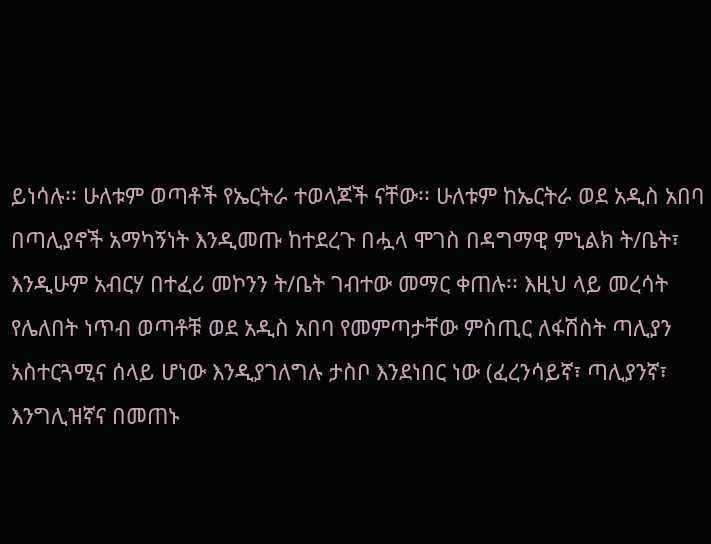ይነሳሉ፡፡ ሁለቱም ወጣቶች የኤርትራ ተወላጆች ናቸው፡፡ ሁለቱም ከኤርትራ ወደ አዲስ አበባ በጣሊያኖች አማካኝነት እንዲመጡ ከተደረጉ በሗላ ሞገስ በዳግማዊ ምኒልክ ት/ቤት፣ እንዲሁም አብርሃ በተፈሪ መኮንን ት/ቤት ገብተው መማር ቀጠሉ፡፡ እዚህ ላይ መረሳት የሌለበት ነጥብ ወጣቶቹ ወደ አዲስ አበባ የመምጣታቸው ምስጢር ለፋሽስት ጣሊያን አስተርጓሚና ሰላይ ሆነው እንዲያገለግሉ ታስቦ እንደነበር ነው (ፈረንሳይኛ፣ ጣሊያንኛ፣ እንግሊዝኛና በመጠኑ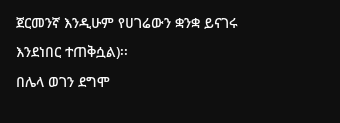ጀርመንኛ እንዲሁም የሀገሬውን ቋንቋ ይናገሩ እንደነበር ተጠቅሷል)፡፡
በሌላ ወገን ደግሞ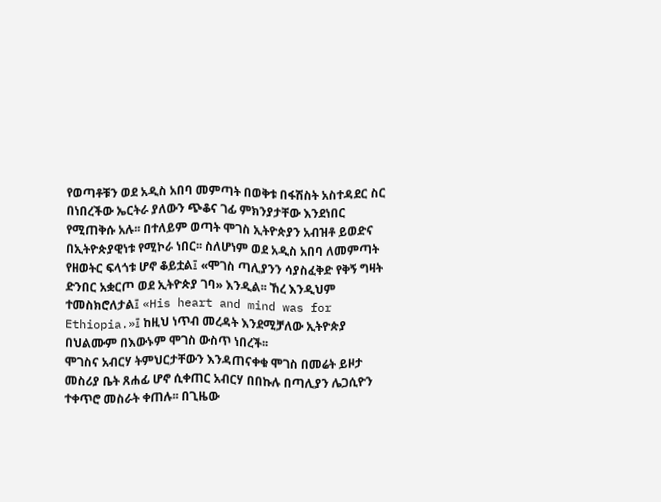የወጣቶቹን ወደ አዲስ አበባ መምጣት በወቅቱ በፋሽስት አስተዳደር ስር በነበረችው ኤርትራ ያለውን ጭቆና ገፊ ምክንያታቸው እንደነበር የሚጠቅሱ አሉ፡፡ በተለይም ወጣት ሞገስ ኢትዮጵያን አብዝቶ ይወድና በኢትዮጵያዊነቱ የሚኮራ ነበር፡፡ ስለሆነም ወደ አዲስ አበባ ለመምጣት የዘወትር ፍላጎቱ ሆኖ ቆይቷል፤ «ሞገስ ጣሊያንን ሳያስፈቅድ የቅኝ ግዛት ድንበር አቋርጦ ወደ ኢትዮጵያ ገባ» እንዲል፡፡ ኸረ እንዲህም ተመስክሮለታል፤ «His heart and mind was for Ethiopia.»፤ ከዚህ ነጥብ መረዳት እንደሚቻለው ኢትዮጵያ በህልሙም በእውኑም ሞገስ ውስጥ ነበረች፡፡
ሞገስና አብርሃ ትምህርታቸውን እንዳጠናቀቁ ሞገስ በመሬት ይዞታ መስሪያ ቤት ጸሐፊ ሆኖ ሲቀጠር አብርሃ በበኩሉ በጣሊያን ሌጋሲዮን ተቀጥሮ መስራት ቀጠሉ፡፡ በጊዜው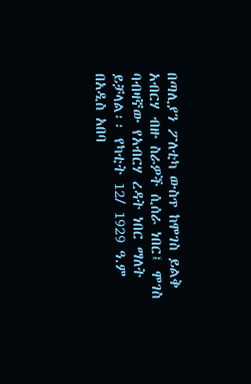በጣሊያን ፖለቲካ ውስጥ ከሞገስ ይልቅ አብርሃ ብዙ ስራዎች ሲሰራ ነበር፤ ሞገስ ባብዛኛው የአብርሃ ረዳት ነበር ማለት ይቻላል፡፡ የካቲት 12/ 1929 ዓ.ም በአዲስ አበባ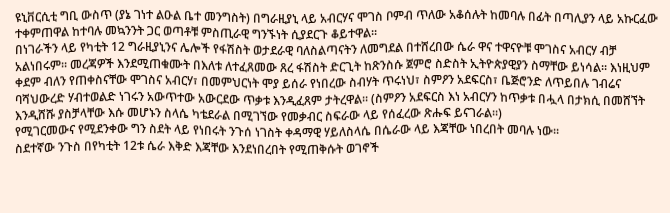ዩኒቨርሲቲ ግቢ ውስጥ (ያኔ ገነተ ልዑል ቤተ መንግስት) በግራዚያኒ ላይ አብርሃና ሞገስ ቦምብ ጥለው አቆሰሉት ከመባሉ በፊት በጣሊያን ላይ አኩርፈው ተቀምጠዋል ከተባሉ መኳንንት ጋር ወጣቶቹ ምስጢራዊ ግንኙነት ሲያደርጉ ቆይተዋል፡፡
በነገራችን ላይ የካቲት 12 ግራዚያኒንና ሌሎች የፋሽስት ወታደራዊ ባለስልጣናትን ለመግደል በተሸረበው ሴራ ዋና ተዋናዮቹ ሞገስና አብርሃ ብቻ አልነበሩም፡፡ መረጃዎች እንደሚጠቁሙት በእለቱ ለተፈጸመው ጸረ ፋሽስት ድርጊት ከጽንስሱ ጀምሮ ስድስት ኢትዮጵያዊያን ስማቸው ይነሳል፡፡ እነዚህም ቀደም ብለን የጠቀስናቸው ሞገስና አብርሃ፣ በመምህርነት ሞያ ይሰራ የነበረው ስብሃት ጥሩነህ፣ ስምዖን አደፍርስ፣ ቤጅሮንድ ለጥይበሉ ገብሬና ባሻህውረድ ሃብተወልድ ነገሩን አውጥተው አውርደው ጥቃቱ እንዲፈጸም ታትረዋል፡፡ (ስምዖን አደፍርስ እነ አብርሃን ከጥቃቱ በሗላ በታክሲ በመሸኘት እንዲሸሹ ያስቻላቸው እሱ መሆኑን ስላሴ ካቴደራል በሚገኘው የመቃብር ስፍራው ላይ የሰፈረው ጽሑፍ ይናገራል፡፡)
የሚገርመውና የሚደንቀው ግን ስደት ላይ የነበሩት ንጉሰ ነገስት ቀዳማዊ ሃይለስላሴ በሴራው ላይ እጃቸው ነበረበት መባሉ ነው፡፡
ስደተኛው ንጉስ በየካቲት 12ቱ ሴራ እቅድ እጃቸው እንደነበረበት የሚጠቅሱት ወገኖች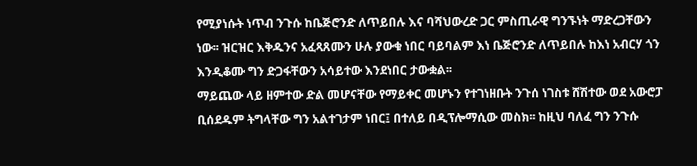የሚያነሱት ነጥብ ንጉሱ ከቤጅሮንድ ለጥይበሉ እና ባሻህውረድ ጋር ምስጢራዊ ግንኙነት ማድረጋቸውን ነው፡፡ ዝርዝር እቅዱንና አፈጻጸሙን ሁሉ ያውቁ ነበር ባይባልም እነ ቤጅሮንድ ለጥይበሉ ከእነ አብርሃ ጎን እንዲቆሙ ግን ድጋፋቸውን አሳይተው እንደነበር ታውቋል፡፡
ማይጨው ላይ ዘምተው ድል መሆናቸው የማይቀር መሆኑን የተገነዘቡት ንጉሰ ነገስቱ ሸሽተው ወደ አውሮፓ ቢሰደዱም ትግላቸው ግን አልተገታም ነበር፤ በተለይ በዲፕሎማሲው መስክ፡፡ ከዚህ ባለፈ ግን ንጉሱ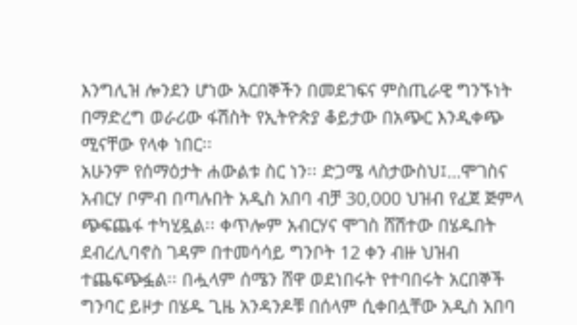እንግሊዝ ሎንደን ሆነው አርበኞችን በመደገፍና ምስጢራዊ ግንኙነት በማድረግ ወራሪው ፋሽስት የኢትዮጵያ ቆይታው በአጭር እንዲቀጭ ሚናቸው የላቀ ነበር፡፡
አሁንም የሰማዕታት ሐውልቱ ስር ነን፡፡ ድጋሜ ላስታውስህ፤…ሞገስና አብርሃ ቦምብ በጣሉበት አዲስ አበባ ብቻ 30,000 ህዝብ የፈጀ ጅምላ ጭፍጨፋ ተካሂዷል፡፡ ቀጥሎም አብርሃና ሞገስ ሸሽተው በሄዱበት ደብረሊባኖስ ገዳም በተመሳሳይ ግንቦት 12 ቀን ብዙ ህዝብ ተጨፍጭፏል፡፡ በሗላም ሰሜን ሸዋ ወደነበሩት የተባበሩት አርበኞች ግንባር ይዞታ በሄዱ ጊዜ አንዳንዶቹ በሰላም ሲቀበሏቸው አዲስ አበባ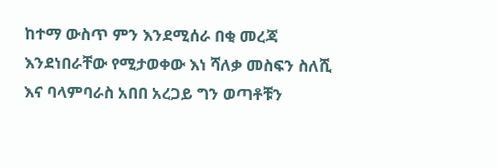ከተማ ውስጥ ምን እንደሚሰራ በቂ መረጃ እንደነበራቸው የሚታወቀው እነ ሻለቃ መስፍን ስለሺ እና ባላምባራስ አበበ አረጋይ ግን ወጣቶቹን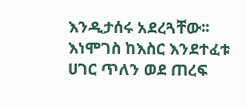እንዲታሰሩ አደረጓቸው፡፡
እነሞገስ ከእስር እንደተፈቱ ሀገር ጥለን ወደ ጠረፍ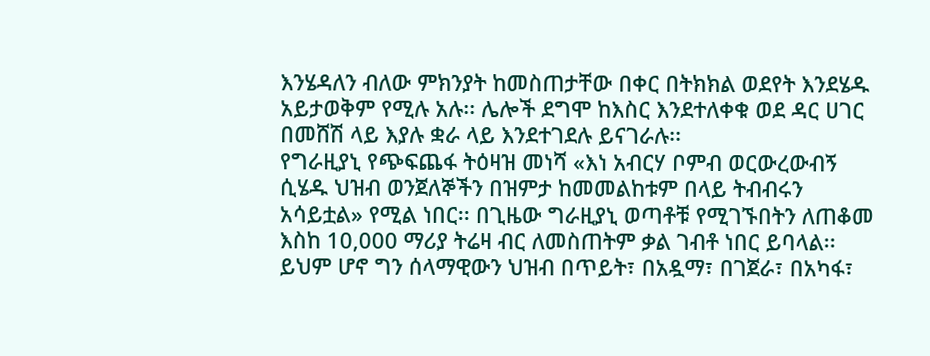እንሄዳለን ብለው ምክንያት ከመስጠታቸው በቀር በትክክል ወደየት እንደሄዱ አይታወቅም የሚሉ አሉ፡፡ ሌሎች ደግሞ ከእስር እንደተለቀቁ ወደ ዳር ሀገር በመሸሽ ላይ እያሉ ቋራ ላይ እንደተገደሉ ይናገራሉ፡፡
የግራዚያኒ የጭፍጨፋ ትዕዛዝ መነሻ «እነ አብርሃ ቦምብ ወርውረውብኝ ሲሄዱ ህዝብ ወንጀለኞችን በዝምታ ከመመልከቱም በላይ ትብብሩን አሳይቷል» የሚል ነበር፡፡ በጊዜው ግራዚያኒ ወጣቶቹ የሚገኙበትን ለጠቆመ እስከ 10,000 ማሪያ ትሬዛ ብር ለመስጠትም ቃል ገብቶ ነበር ይባላል፡፡ ይህም ሆኖ ግን ሰላማዊውን ህዝብ በጥይት፣ በአዷማ፣ በገጀራ፣ በአካፋ፣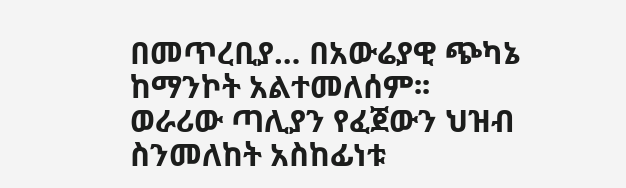በመጥረቢያ… በአውሬያዊ ጭካኔ ከማንኮት አልተመለሰም፡፡
ወራሪው ጣሊያን የፈጀውን ህዝብ ስንመለከት አስከፊነቱ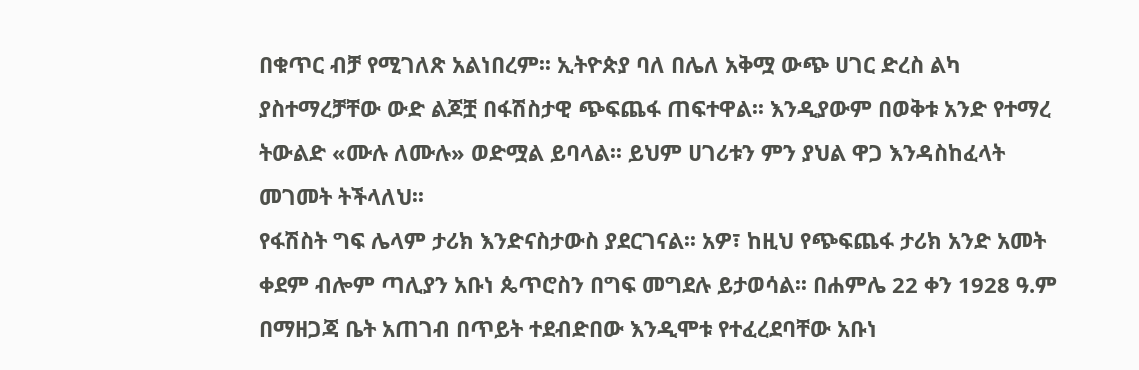በቁጥር ብቻ የሚገለጽ አልነበረም፡፡ ኢትዮጵያ ባለ በሌለ አቅሟ ውጭ ሀገር ድረስ ልካ ያስተማረቻቸው ውድ ልጆቿ በፋሽስታዊ ጭፍጨፋ ጠፍተዋል፡፡ እንዲያውም በወቅቱ አንድ የተማረ ትውልድ «ሙሉ ለሙሉ» ወድሟል ይባላል፡፡ ይህም ሀገሪቱን ምን ያህል ዋጋ እንዳስከፈላት መገመት ትችላለህ፡፡
የፋሽስት ግፍ ሌላም ታሪክ እንድናስታውስ ያደርገናል፡፡ አዎ፣ ከዚህ የጭፍጨፋ ታሪክ አንድ አመት ቀደም ብሎም ጣሊያን አቡነ ጴጥሮስን በግፍ መግደሉ ይታወሳል፡፡ በሐምሌ 22 ቀን 1928 ዓ.ም በማዘጋጃ ቤት አጠገብ በጥይት ተደብድበው እንዲሞቱ የተፈረደባቸው አቡነ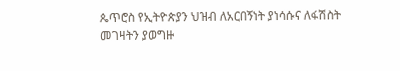ጴጥሮስ የኢትዮጵያን ህዝብ ለአርበኝነት ያነሳሱና ለፋሽስት መገዛትን ያወግዙ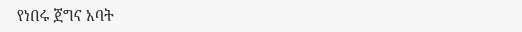የነበሩ ጀግና አባት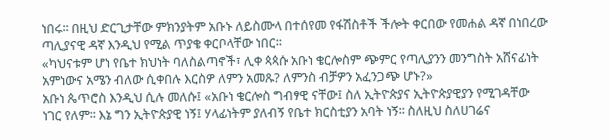ነበሩ፡፡ በዚህ ድርጊታቸው ምክንያትም አቡኑ ለይስሙላ በተሰየመ የፋሽስቶች ችሎት ቀርበው የመሐል ዳኛ በነበረው ጣሊያናዊ ዳኛ እንዲህ የሚል ጥያቄ ቀርቦላቸው ነበር፡፡
«ካህናቱም ሆነ የቤተ ክህነት ባለስልጣኖች፣ ሊቀ ጳጳሱ አቡነ ቄርሎስም ጭምር የጣሊያንን መንግስት አሸናፊነት አምነውና አሜን ብለው ሲቀበሉ እርስዎ ለምን አመጹ? ለምንስ ብቻዎን አፈንጋጭ ሆኑ?»
አቡነ ጴጥሮስ እንዲህ ሲሉ መለሱ፤ «አቡነ ቄርሎስ ግብፃዊ ናቸው፤ ስለ ኢትዮጵያና ኢትዮጵያዊያን የሚገዳቸው ነገር የለም፡፡ እኔ ግን ኢትዮጵያዊ ነኝ፤ ሃላፊነትም ያለብኝ የቤተ ክርስቲያን አባት ነኝ፡፡ ስለዚህ ስለሀገሬና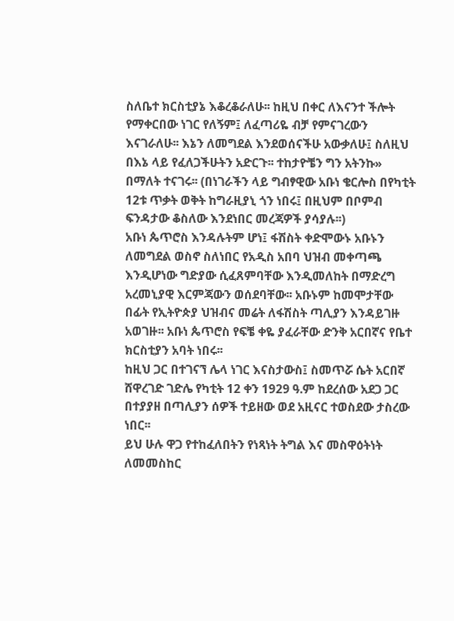ስለቤተ ክርስቲያኔ እቆረቆራለሁ፡፡ ከዚህ በቀር ለእናንተ ችሎት የማቀርበው ነገር የለኝም፤ ለፈጣሪዬ ብቻ የምናገረውን እናገራለሁ፡፡ እኔን ለመግደል እንደወሰናችሁ አውቃለሁ፤ ስለዚህ በእኔ ላይ የፈለጋችሁትን አድርጉ፡፡ ተከታዮቼን ግን አትንኩ» በማለት ተናገሩ፡፡ (በነገራችን ላይ ግብፃዊው አቡነ ቄርሎስ በየካቲት 12ቱ ጥቃት ወቅት ከግራዚያኒ ጎን ነበሩ፤ በዚህም በቦምብ ፍንዳታው ቆስለው እንደነበር መረጃዎች ያሳያሉ፡፡)
አቡነ ጴጥሮስ እንዳሉትም ሆነ፤ ፋሽስት ቀድሞውኑ አቡኑን ለመግደል ወስኖ ስለነበር የአዲስ አበባ ህዝብ መቀጣጫ እንዲሆነው ግድያው ሲፈጸምባቸው እንዲመለከት በማድረግ አረመኒያዊ እርምጃውን ወሰደባቸው፡፡ አቡኑም ከመሞታቸው በፊት የኢትዮጵያ ህዝብና መሬት ለፋሽስት ጣሊያን እንዳይገዙ አወገዙ፡፡ አቡነ ጴጥሮስ የፍቼ ቀዬ ያፈራቸው ድንቅ አርበኛና የቤተ ክርስቲያን አባት ነበሩ፡፡
ከዚህ ጋር በተገናኘ ሌላ ነገር እናስታውስ፤ ስመጥሯ ሴት አርበኛ ሸዋረገድ ገድሌ የካቲት 12 ቀን 1929 ዓ.ም ከደረሰው አደጋ ጋር በተያያዘ በጣሊያን ሰዎች ተይዘው ወደ አዚናር ተወስደው ታስረው ነበር፡፡
ይህ ሁሉ ዋጋ የተከፈለበትን የነጻነት ትግል እና መስዋዕትነት ለመመስከር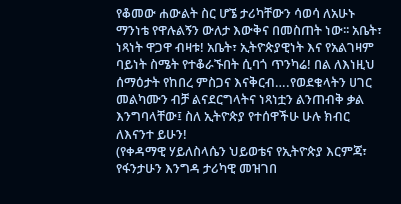የቆመው ሐውልት ስር ሆኜ ታሪካቸውን ሳወሳ ለአሁኑ ማንነቴ የዋሉልኝን ውለታ እውቅና በመስጠት ነው፡፡ አቤት፣ ነጻነት ዋጋዋ ብዛቱ! አቤት፣ ኢትዮጵያዊነት እና የአልገዛም ባይነት ስሜት የተቆራኙበት ሲባጎ ጥንካሬ! በል ለእነዚህ ሰማዕታት የከበረ ምስጋና እናቅርብ….የወደቁላትን ሀገር መልካሙን ብቻ ልናደርግላትና ነጻነቷን ልንጠብቅ ቃል እንግባላቸው፤ ስለ ኢትዮጵያ የተሰዋችሁ ሁሉ ክብር ለእናንተ ይሁን!
(የቀዳማዊ ሃይለስላሴን ህይወቴና የኢትዮጵያ እርምጃ፣ የፋንታሁን እንግዳ ታሪካዊ መዝገበ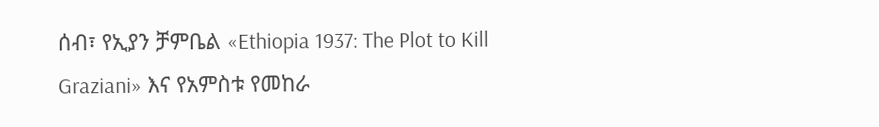ሰብ፣ የኢያን ቻምቤል «Ethiopia 1937: The Plot to Kill Graziani» እና የአምስቱ የመከራ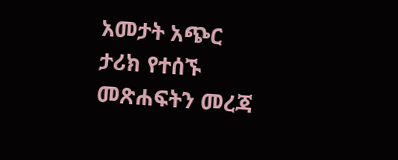አመታት አጭር ታሪክ የተሰኙ መጽሐፍትን መረጃ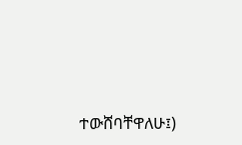ተውሸባቸዋለሁ፤)